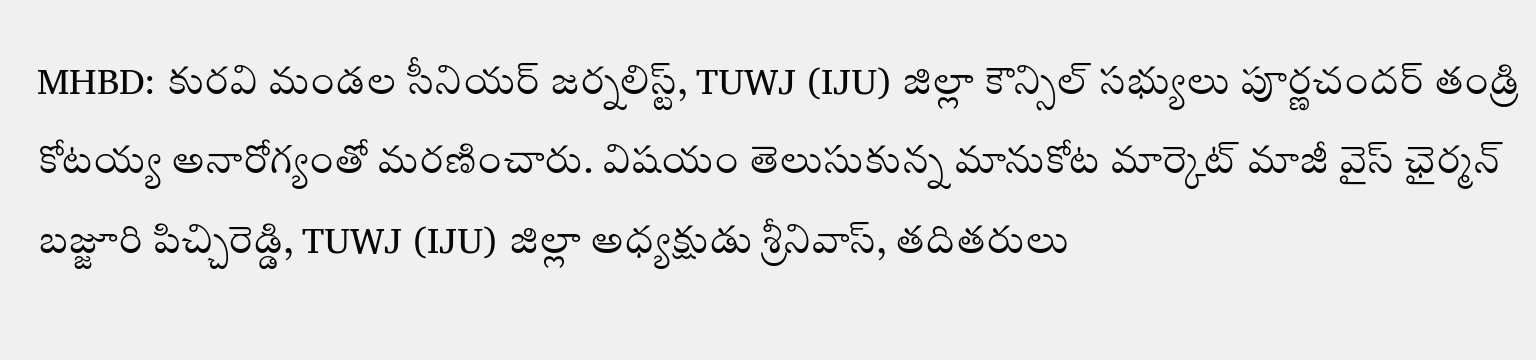MHBD: కురవి మండల సీనియర్ జర్నలిస్ట్, TUWJ (IJU) జిల్లా కౌన్సిల్ సభ్యులు పూర్ణచందర్ తండ్రి కోటయ్య అనారోగ్యంతో మరణించారు. విషయం తెలుసుకున్న మానుకోట మార్కెట్ మాజీ వైస్ ఛైర్మన్ బజ్జూరి పిచ్చిరెడ్డి, TUWJ (IJU) జిల్లా అధ్యక్షుడు శ్రీనివాస్, తదితరులు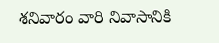శనివారం వారి నివాసానికి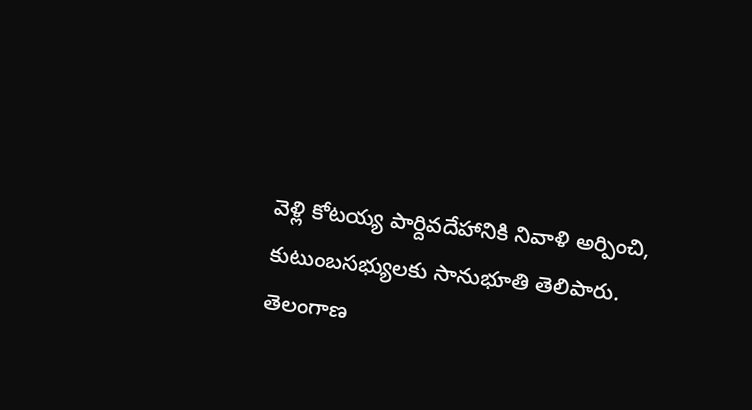వెళ్లి కోటయ్య పార్దివదేహానికి నివాళి అర్పించి, కుటుంబసభ్యులకు సానుభూతి తెలిపారు.
తెలంగాణ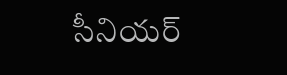సీనియర్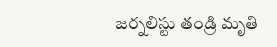జర్నలిస్టు తండ్రి మృతి